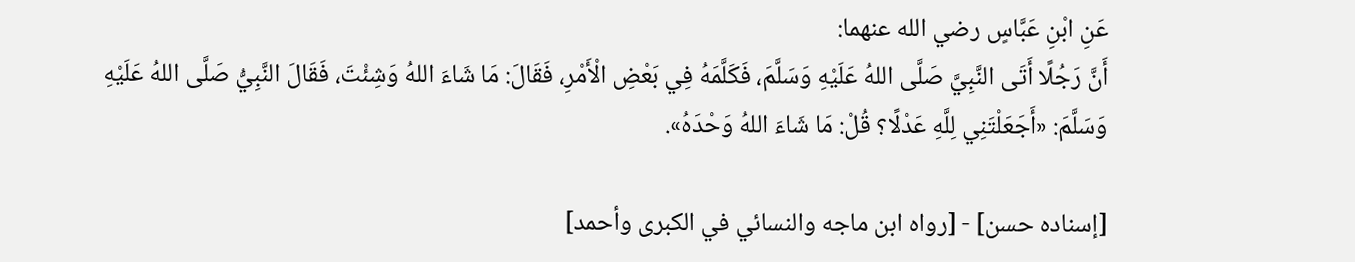عَنِ ابْنِ عَبَّاسٍ رضي الله عنهما:
أَنَّ رَجُلًا أَتَى النَّبِيَّ صَلَّى اللهُ عَلَيْهِ وَسَلَّمَ، فَكَلَّمَهُ فِي بَعْضِ الْأَمْرِ، فَقَالَ: مَا شَاءَ اللهُ وَشِئْتَ، فَقَالَ النَّبِيُّ صَلَّى اللهُ عَلَيْهِ وَسَلَّمَ: «أَجَعَلْتَنِي لِلَّهِ عَدْلًا؟ قُلْ: مَا شَاءَ اللهُ وَحْدَهُ».

[إسناده حسن] - [رواه ابن ماجه والنسائي في الكبرى وأحمد]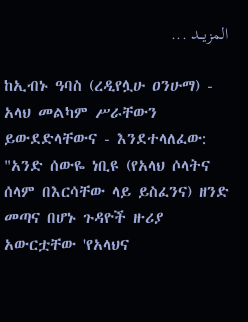المزيــد ...

ከኢብኑ ዓባስ (ረዲየሏሁ ዐንሁማ) - አላህ መልካም ሥራቸውን ይውደድላቸውና - እንደተላለፈው:
"አንድ ሰውዬ ነቢዩ (የአላህ ሶላትና ሰላም በእርሳቸው ላይ ይስፈንና) ዘንድ መጣና በሆኑ ጉዳዮች ዙሪያ አውርቷቸው 'የአላህና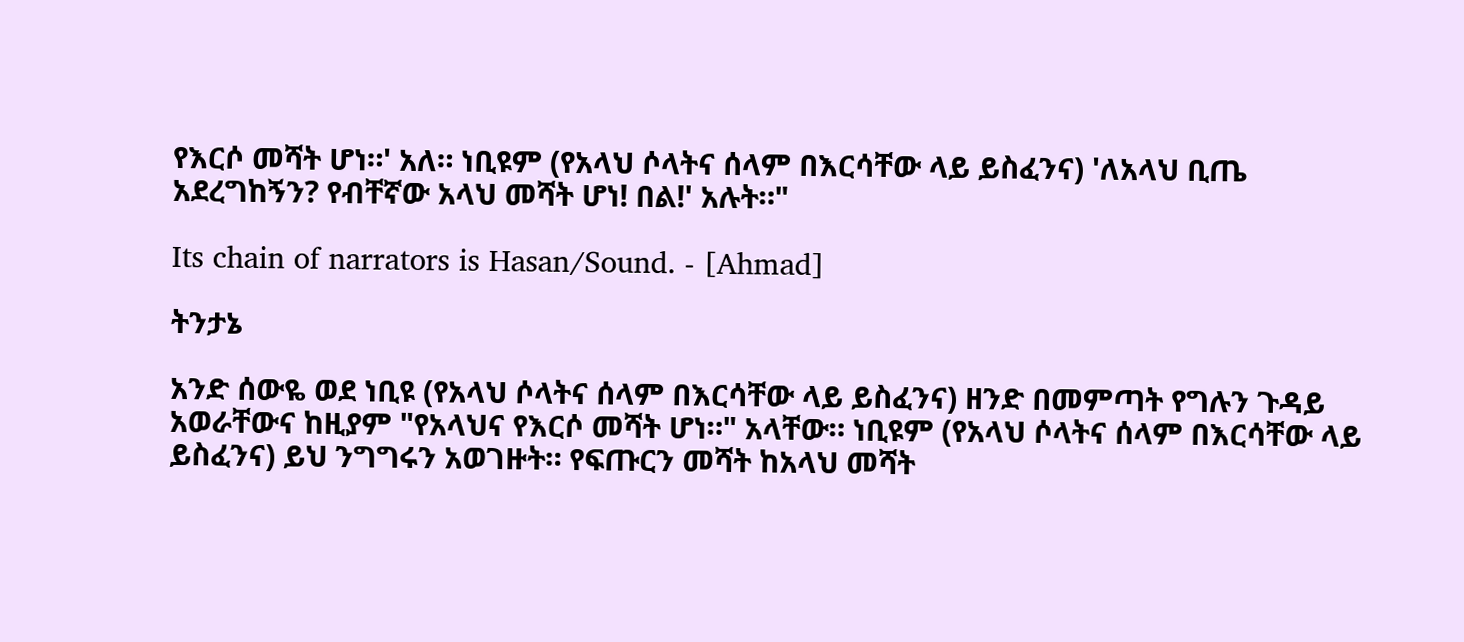የእርሶ መሻት ሆነ።' አለ። ነቢዩም (የአላህ ሶላትና ሰላም በእርሳቸው ላይ ይስፈንና) 'ለአላህ ቢጤ አደረግከኝን? የብቸኛው አላህ መሻት ሆነ! በል!' አሉት።"

Its chain of narrators is Hasan/Sound. - [Ahmad]

ትንታኔ

አንድ ሰውዬ ወደ ነቢዩ (የአላህ ሶላትና ሰላም በእርሳቸው ላይ ይስፈንና) ዘንድ በመምጣት የግሉን ጉዳይ አወራቸውና ከዚያም "የአላህና የእርሶ መሻት ሆነ።" አላቸው። ነቢዩም (የአላህ ሶላትና ሰላም በእርሳቸው ላይ ይስፈንና) ይህ ንግግሩን አወገዙት። የፍጡርን መሻት ከአላህ መሻት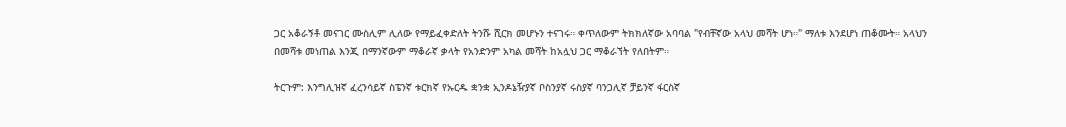ጋር አቆራኝቶ መናገር ሙስሊም ሊለው የማይፈቀድለት ትንሹ ሺርክ መሆኑን ተናገሩ። ቀጥለውም ትክክለኛው አባባል "የብቸኛው አላህ መሻት ሆነ።" ማለቱ እንደሆነ ጠቆሙት። አላህን በመሻቱ መነጠል እንጂ በማንኛውም ማቆራኛ ቃላት የአንድንም አካል መሻት ከአሏህ ጋር ማቆራኘት የለበትም።

ትርጉም: እንግሊዝኛ ፈረንሳይኛ ስፔንኛ ቱርክኛ የኡርዱ ቋንቋ ኢንዶኔዥያኛ ቦስንያኛ ሩስያኛ ባንጋሊኛ ቻይንኛ ፋርስኛ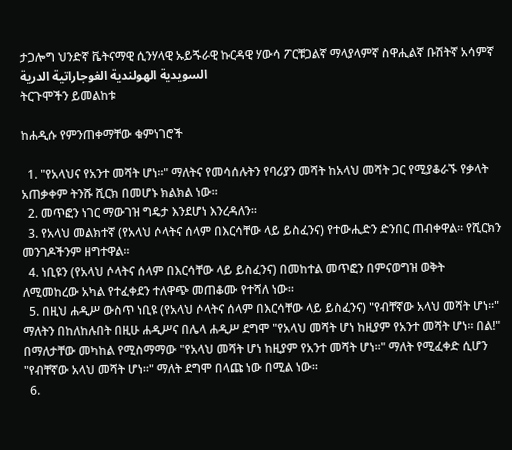ታጋሎግ ህንድኛ ቬትናማዊ ሲንሃላዊ ኡይጙራዊ ኩርዳዊ ሃውሳ ፖርቹጋልኛ ማላያላምኛ ስዋሒልኛ ቡሽትኛ አሳምኛ السويدية الهولندية الغوجاراتية الدرية
ትርጉሞችን ይመልከቱ

ከሐዲሱ የምንጠቀማቸው ቁምነገሮች

  1. "የአላህና የአንተ መሻት ሆነ።" ማለትና የመሳሰሉትን የባሪያን መሻት ከአላህ መሻት ጋር የሚያቆራኙ የቃላት አጠቃቀም ትንሹ ሺርክ በመሆኑ ክልክል ነው።
  2. መጥፎን ነገር ማውገዝ ግዴታ እንደሆነ እንረዳለን።
  3. የአላህ መልክተኛ (የአላህ ሶላትና ሰላም በእርሳቸው ላይ ይስፈንና) የተውሒድን ድንበር ጠብቀዋል። የሺርክን መንገዶችንም ዘግተዋል።
  4. ነቢዩን (የአላህ ሶላትና ሰላም በእርሳቸው ላይ ይስፈንና) በመከተል መጥፎን በምናወግዝ ወቅት ለሚመከረው አካል የተፈቀደን ተለዋጭ መጠቆሙ የተሻለ ነው።
  5. በዚህ ሐዲሥ ውስጥ ነቢዩ (የአላህ ሶላትና ሰላም በእርሳቸው ላይ ይስፈንና) "የብቸኛው አላህ መሻት ሆነ።" ማለትን በከለከሉበት በዚሁ ሐዲሥና በሌላ ሐዲሥ ደግሞ "የአላህ መሻት ሆነ ከዚያም የአንተ መሻት ሆነ። በል!" በማለታቸው መካከል የሚስማማው "የአላህ መሻት ሆነ ከዚያም የአንተ መሻት ሆነ።" ማለት የሚፈቀድ ሲሆን "የብቸኛው አላህ መሻት ሆነ።" ማለት ደግሞ በላጩ ነው በሚል ነው።
  6.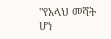"የአላህ መሻት ሆነ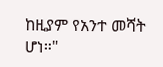ከዚያም የአንተ መሻት ሆነ።"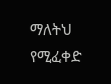ማለትህ የሚፈቀድ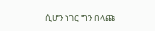ሲሆን ነገር ግን በላጩ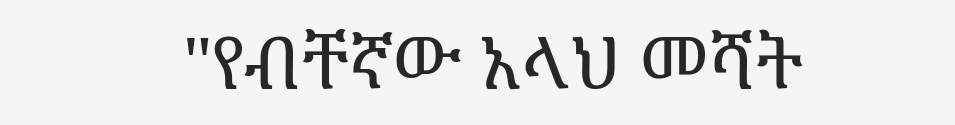"የብቸኛው አላህ መሻት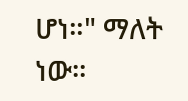ሆነ።" ማለት ነው።